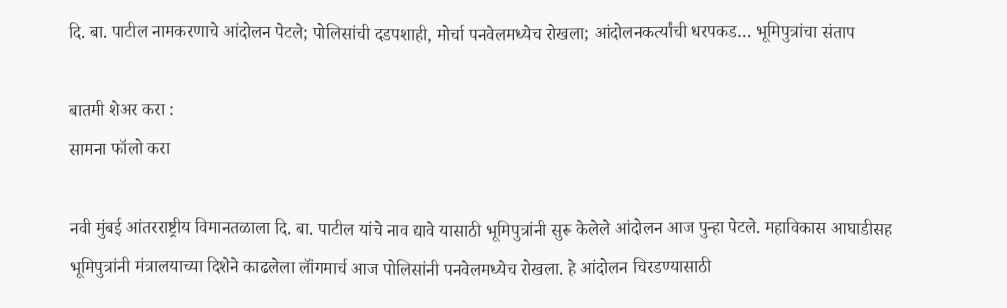दि. बा. पाटील नामकरणाचे आंदोलन पेटले; पोलिसांची दडपशाही, मोर्चा पनवेलमध्येच रोखला; आंदोलनकर्त्यांची धरपकड… भूमिपुत्रांचा संताप

बातमी शेअर करा :
सामना फॉलो करा

नवी मुंबई आंतरराष्ट्रीय विमानतळाला दि. बा. पाटील यांचे नाव द्यावे यासाठी भूमिपुत्रांनी सुरू केलेले आंदोलन आज पुन्हा पेटले. महाविकास आघाडीसह भूमिपुत्रांनी मंत्रालयाच्या दिशेने काढलेला लॉंगमार्च आज पोलिसांनी पनवेलमध्येच रोखला. हे आंदोलन चिरडण्यासाठी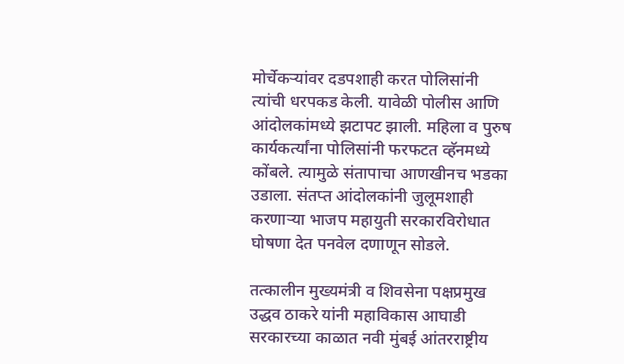मोर्चेकऱ्यांवर दडपशाही करत पोलिसांनी त्यांची धरपकड केली. यावेळी पोलीस आणि आंदोलकांमध्ये झटापट झाली. महिला व पुरुष कार्यकर्त्यांना पोलिसांनी फरफटत व्हॅनमध्ये कोंबले. त्यामुळे संतापाचा आणखीनच भडका उडाला. संतप्त आंदोलकांनी जुलूमशाही करणाऱ्या भाजप महायुती सरकारविरोधात घोषणा देत पनवेल दणाणून सोडले.

तत्कालीन मुख्यमंत्री व शिवसेना पक्षप्रमुख उद्धव ठाकरे यांनी महाविकास आघाडी सरकारच्या काळात नवी मुंबई आंतरराष्ट्रीय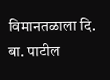विमानतळाला दि. बा. पाटील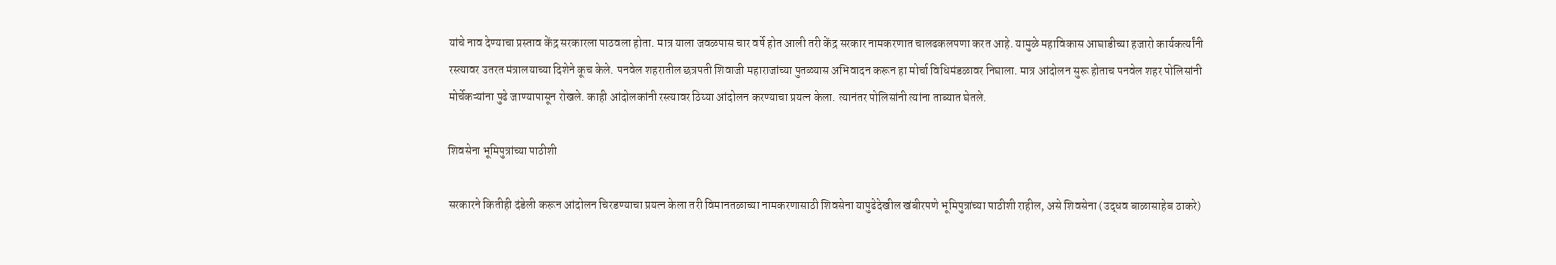यांचे नाव देण्याचा प्रस्ताव केंद्र सरकारला पाठवला होता. मात्र याला जवळपास चार वर्षे होत आली तरी केंद्र सरकार नामकरणात चालढकलपणा करत आहे. यामुळे महाविकास आघाडीच्या हजारो कार्यकर्त्यांनी रस्त्यावर उतरत मंत्रालयाच्या दिशेने कूच केले. पनवेल शहरातील छत्रपती शिवाजी महाराजांच्या पुतळ्यास अभिवादन करून हा मोर्चा विधिमंडळावर निघाला. मात्र आंदोलन सुरू होताच पनवेल शहर पोलिसांनी मोर्चेकऱ्यांना पुढे जाण्यापासून रोखले. काही आंदोलकांनी रस्त्यावर ठिय्या आंदोलन करण्याचा प्रयत्न केला. त्यानंतर पोलिसांनी त्यांना ताब्यात घेतले.

शिवसेना भूमिपुत्रांच्या पाठीशी

सरकारने कितीही दंडेली करून आंदोलन चिरडण्याचा प्रयत्न केला तरी विमानतळाच्या नामकरणासाठी शिवसेना यापुढेदेखील खंबीरपणे भूमिपुत्रांच्या पाठीशी राहील, असे शिवसेना (उद्धव बाळासाहेब ठाकरे)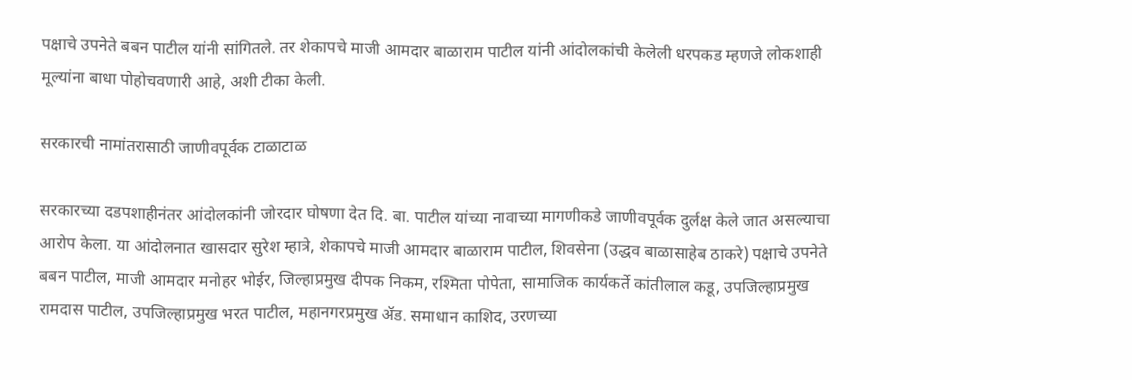पक्षाचे उपनेते बबन पाटील यांनी सांगितले. तर शेकापचे माजी आमदार बाळाराम पाटील यांनी आंदोलकांची केलेली धरपकड म्हणजे लोकशाही मूल्यांना बाधा पोहोचवणारी आहे, अशी टीका केली.

सरकारची नामांतरासाठी जाणीवपूर्वक टाळाटाळ

सरकारच्या दडपशाहीनंतर आंदोलकांनी जोरदार घोषणा देत दि. बा. पाटील यांच्या नावाच्या मागणीकडे जाणीवपूर्वक दुर्लक्ष केले जात असल्याचा आरोप केला. या आंदोलनात खासदार सुरेश म्हात्रे, शेकापचे माजी आमदार बाळाराम पाटील, शिवसेना (उद्धव बाळासाहेब ठाकरे) पक्षाचे उपनेते बबन पाटील, माजी आमदार मनोहर भोईर, जिल्हाप्रमुख दीपक निकम, रश्मिता पोपेता, सामाजिक कार्यकर्ते कांतीलाल कडू, उपजिल्हाप्रमुख रामदास पाटील, उपजिल्हाप्रमुख भरत पाटील, महानगरप्रमुख ॲड. समाधान काशिद, उरणच्या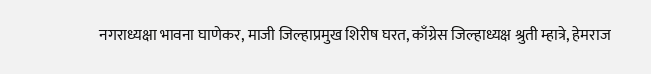नगराध्यक्षा भावना घाणेकर, माजी जिल्हाप्रमुख शिरीष घरत, काँग्रेस जिल्हाध्यक्ष श्रुती म्हात्रे, हेमराज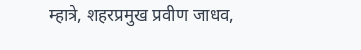म्हात्रे, शहरप्रमुख प्रवीण जाधव,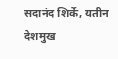सदानंद शिर्के, यतीन देशमुख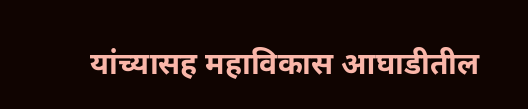यांच्यासह महाविकास आघाडीतील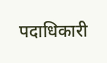पदाधिकारी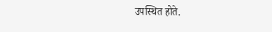उपस्थित होते.